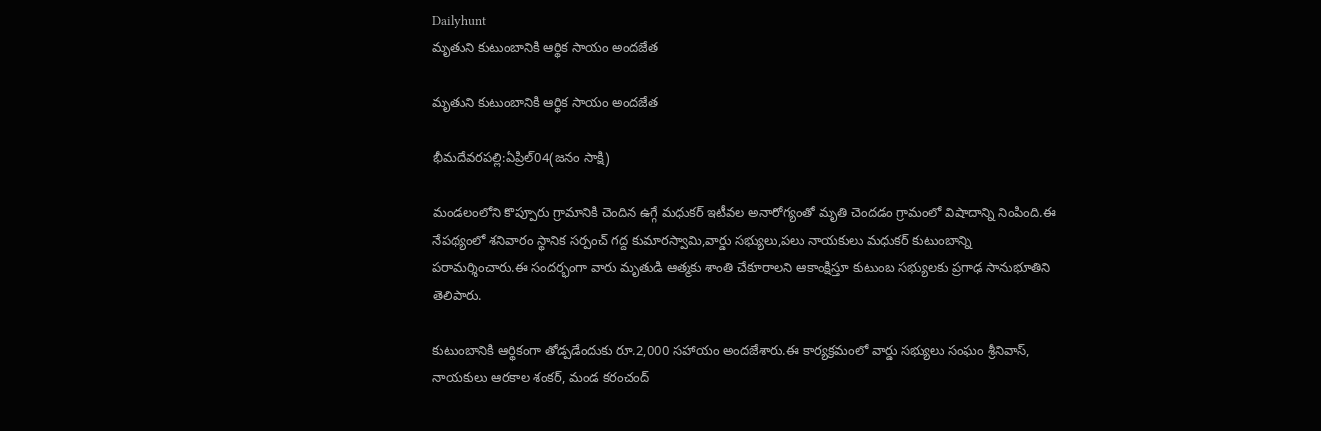Dailyhunt
మృతుని కుటుంబానికి ఆర్థిక సాయం అందజేత

మృతుని కుటుంబానికి ఆర్థిక సాయం అందజేత

భీమదేవరపల్లి:ఏప్రిల్04(జనం సాక్షి)

మండలంలోని కొప్పూరు గ్రామానికి చెందిన ఉగ్గే మధుకర్ ఇటీవల అనారోగ్యంతో మృతి చెందడం గ్రామంలో విషాదాన్ని నింపింది.ఈ నేపథ్యంలో శనివారం స్థానిక సర్పంచ్ గద్ద కుమారస్వామి,వార్డు సభ్యులు,పలు నాయకులు మధుకర్ కుటుంబాన్ని పరామర్శించారు.ఈ సందర్భంగా వారు మృతుడి ఆత్మకు శాంతి చేకూరాలని ఆకాంక్షిస్తూ కుటుంబ సభ్యులకు ప్రగాఢ సానుభూతిని తెలిపారు.

కుటుంబానికి ఆర్థికంగా తోడ్పడేందుకు రూ.2,000 సహాయం అందజేశారు.ఈ కార్యక్రమంలో వార్డు సభ్యులు సంఘం శ్రీనివాస్, నాయకులు ఆరకాల శంకర్, మండ కరంచంద్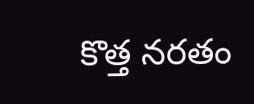కొత్త నరతం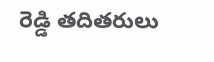రెడ్డి తదితరులు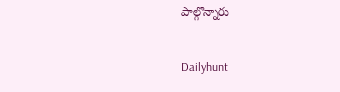పాల్గొన్నారు

Dailyhunt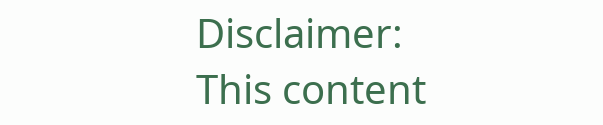Disclaimer: This content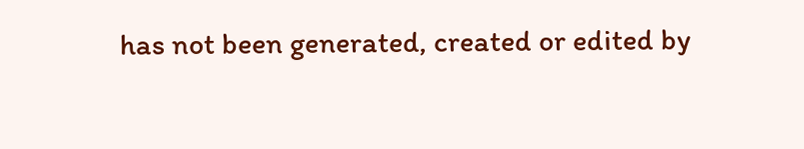has not been generated, created or edited by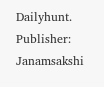Dailyhunt. Publisher: Janamsakshi